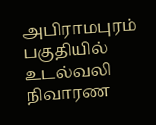அபிராமபுரம் பகுதியில் உடல்வலி நிவாரண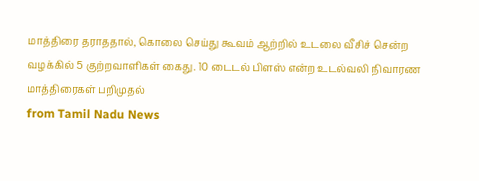மாத்திரை தராததால், கொலை செய்து கூவம் ஆற்றில் உடலை வீசிச் சென்ற வழக்கில் 5 குற்றவாளிகள் கைது. 10 டைடல் பிளஸ் என்ற உடல்வலி நிவாரண மாத்திரைகள் பறிமுதல்
from Tamil Nadu News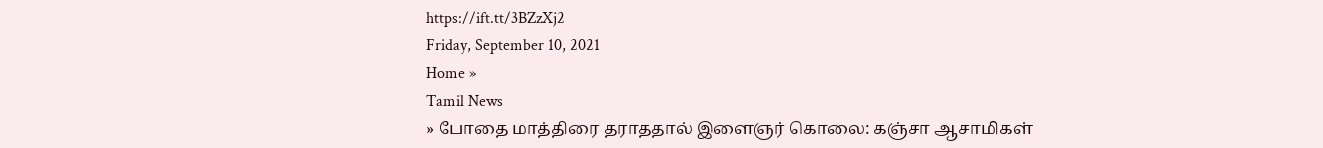https://ift.tt/3BZzXj2
Friday, September 10, 2021
Home »
Tamil News
» போதை மாத்திரை தராததால் இளைஞர் கொலை: கஞ்சா ஆசாமிகள்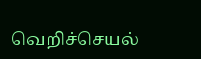வெறிச்செயல்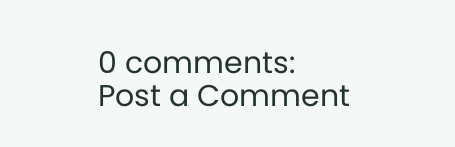0 comments:
Post a Comment